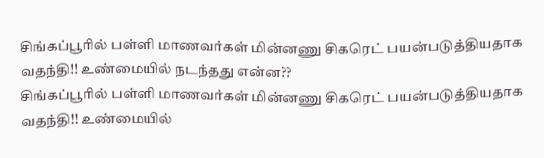சிங்கப்பூரில் பள்ளி மாணவர்கள் மின்னணு சிகரெட் பயன்படுத்தியதாக வதந்தி!! உண்மையில் நடந்தது என்ன??
சிங்கப்பூரில் பள்ளி மாணவர்கள் மின்னணு சிகரெட் பயன்படுத்தியதாக வதந்தி!! உண்மையில்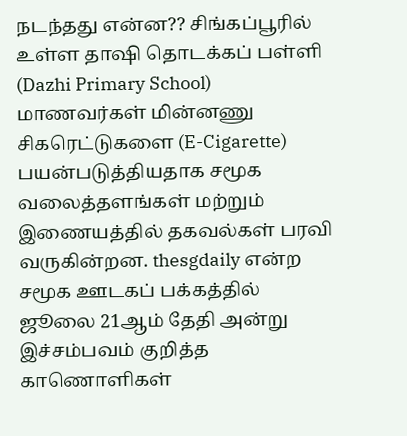நடந்தது என்ன?? சிங்கப்பூரில் உள்ள தாஷி தொடக்கப் பள்ளி (Dazhi Primary School) மாணவர்கள் மின்னணு சிகரெட்டுகளை (E-Cigarette) பயன்படுத்தியதாக சமூக வலைத்தளங்கள் மற்றும் இணையத்தில் தகவல்கள் பரவி வருகின்றன. thesgdaily என்ற சமூக ஊடகப் பக்கத்தில் ஜூலை 21ஆம் தேதி அன்று இச்சம்பவம் குறித்த காணொளிகள்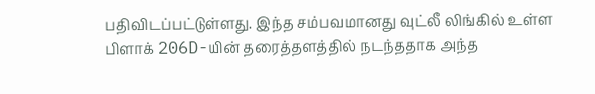பதிவிடப்பட்டுள்ளது. இந்த சம்பவமானது வுட்லீ லிங்கில் உள்ள பிளாக் 206D-யின் தரைத்தளத்தில் நடந்ததாக அந்த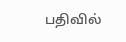பதிவில்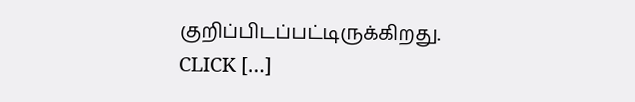குறிப்பிடப்பட்டிருக்கிறது. CLICK […]